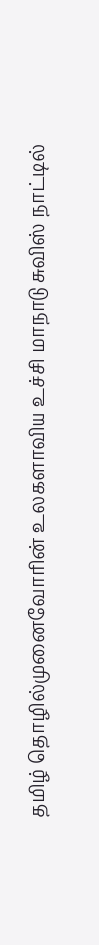தமிழ் தொழில்முனைவோரின் உலகளாவிய உச்சி மாநாடு சுவிஸ் நாட்டில்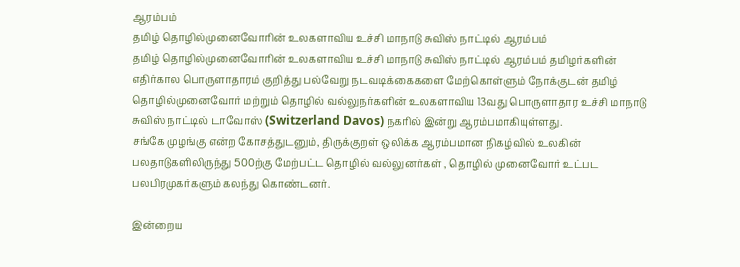ஆரம்பம்
தமிழ் தொழில்முனைவோரின் உலகளாவிய உச்சி மாநாடு சுவிஸ் நாட்டில் ஆரம்பம்
தமிழ் தொழில்முனைவோரின் உலகளாவிய உச்சி மாநாடு சுவிஸ் நாட்டில் ஆரம்பம் தமிழர்களின் எதிர்கால பொருளாதாரம் குறித்து பல்வேறு நடவடிக்கைகளை மேற்கொள்ளும் நோக்குடன் தமிழ் தொழில்முனைவோர் மற்றும் தொழில் வல்லுநர்களின் உலகளாவிய 13வது பொருளாதார உச்சி மாநாடு சுவிஸ் நாட்டில் டாவோஸ் (Switzerland Davos) நகரில் இன்று ஆரம்பமாகியுள்ளது.
சங்கே முழங்கு என்ற கோசத்துடனும், திருக்குறள் ஒலிக்க ஆரம்பமான நிகழ்வில் உலகின் பலதாடுகளிலிருந்து 500ற்கு மேற்பட்ட தொழில் வல்லுனர்கள் , தொழில் முனைவோர் உட்பட பலபிரமுகர்களும் கலந்து கொண்டனர்.

இன்றைய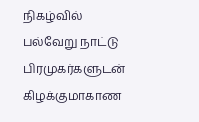நிகழ்வில் பல்வேறு நாட்டு பிரமுகர்களுடன் கிழக்குமாகாண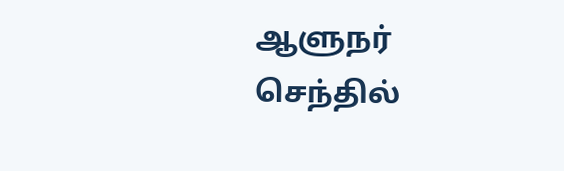ஆளுநர் செந்தில்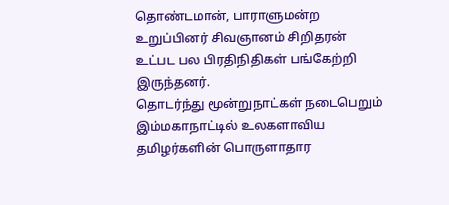தொண்டமான், பாராளுமன்ற உறுப்பினர் சிவஞானம் சிறிதரன் உட்பட பல பிரதிநிதிகள் பங்கேற்றி இருந்தனர்.
தொடர்ந்து மூன்றுநாட்கள் நடைபெறும் இம்மகாநாட்டில் உலகளாவிய தமிழர்களின் பொருளாதார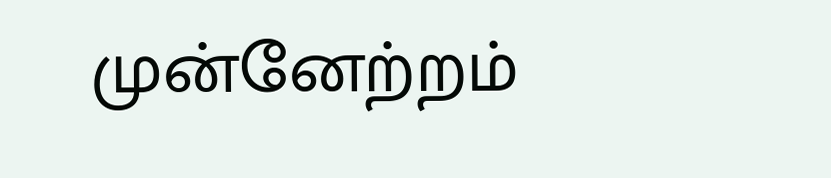முன்னேற்றம்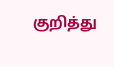குறித்து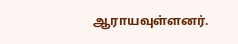ஆராயவுள்ளனர்.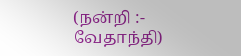(நன்றி :- வேதாந்தி)